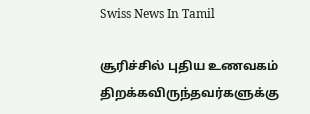Swiss News In Tamil

சூரிச்சில் புதிய உணவகம் திறக்கவிருந்தவர்களுக்கு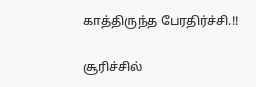காத்திருந்த பேரதிர்ச்சி.!!

சூரிச்சில்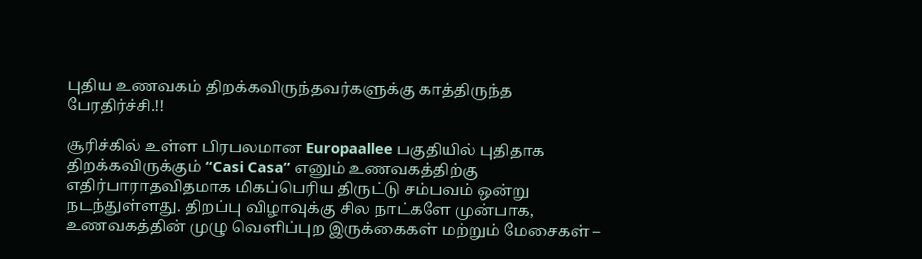புதிய உணவகம் திறக்கவிருந்தவர்களுக்கு காத்திருந்த பேரதிர்ச்சி.!!

சூரிச்கில் உள்ள பிரபலமான Europaallee பகுதியில் புதிதாக திறக்கவிருக்கும் “Casi Casa” எனும் உணவகத்திற்கு எதிர்பாராதவிதமாக மிகப்பெரிய திருட்டு சம்பவம் ஒன்று நடந்துள்ளது. திறப்பு விழாவுக்கு சில நாட்களே முன்பாக, உணவகத்தின் முழு வெளிப்புற இருக்கைகள் மற்றும் மேசைகள் –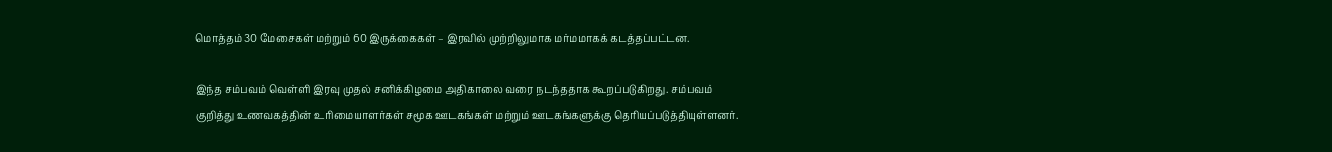மொத்தம் 30 மேசைகள் மற்றும் 60 இருக்கைகள் – இரவில் முற்றிலுமாக மர்மமாகக் கடத்தப்பட்டன.

இந்த சம்பவம் வெள்ளி இரவு முதல் சனிக்கிழமை அதிகாலை வரை நடந்ததாக கூறப்படுகிறது. சம்பவம் குறித்து உணவகத்தின் உரிமையாளர்கள் சமூக ஊடகங்கள் மற்றும் ஊடகங்களுக்கு தெரியப்படுத்தியுள்ளனர்.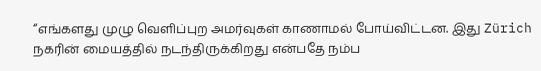“எங்களது முழு வெளிப்புற அமர்வுகள் காணாமல் போய்விட்டன. இது Zürich நகரின் மையத்தில் நடந்திருக்கிறது என்பதே நம்ப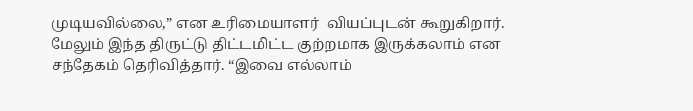முடியவில்லை,” என உரிமையாளர்  வியப்புடன் கூறுகிறார். மேலும் இந்த திருட்டு திட்டமிட்ட குற்றமாக இருக்கலாம் என சந்தேகம் தெரிவித்தார். “இவை எல்லாம்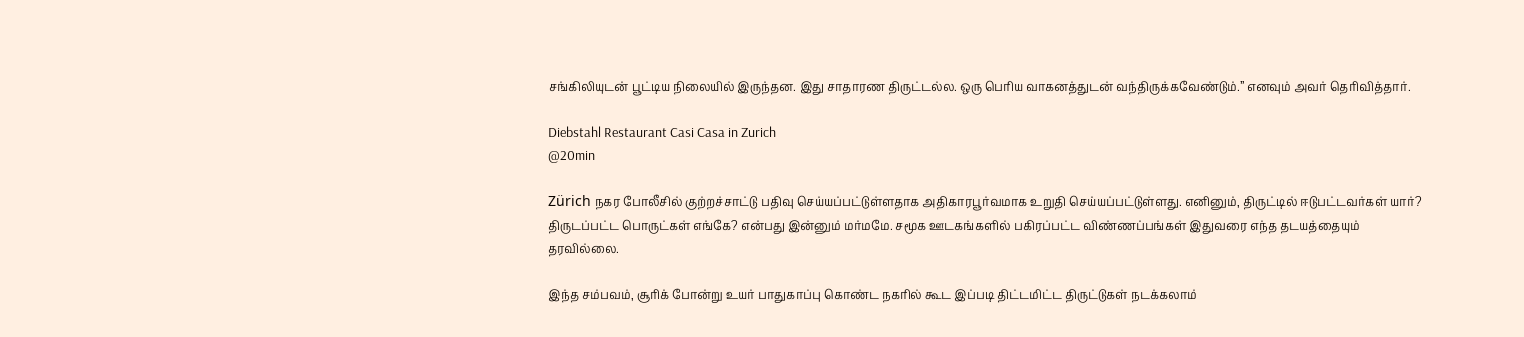சங்கிலியுடன் பூட்டிய நிலையில் இருந்தன. இது சாதாரண திருட்டல்ல. ஒரு பெரிய வாகனத்துடன் வந்திருக்கவேண்டும்.” எனவும் அவர் தெரிவித்தார்.

Diebstahl Restaurant Casi Casa in Zurich
@20min

Zürich நகர போலீசில் குற்றச்சாட்டு பதிவு செய்யப்பட்டுள்ளதாக அதிகாரபூர்வமாக உறுதி செய்யப்பட்டுள்ளது. எனினும், திருட்டில் ஈடுபட்டவர்கள் யார்? திருடப்பட்ட பொருட்கள் எங்கே? என்பது இன்னும் மர்மமே. சமூக ஊடகங்களில் பகிரப்பட்ட விண்ணப்பங்கள் இதுவரை எந்த தடயத்தையும் தரவில்லை.

இந்த சம்பவம், சூரிக் போன்று உயர் பாதுகாப்பு கொண்ட நகரில் கூட இப்படி திட்டமிட்ட திருட்டுகள் நடக்கலாம்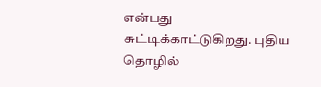என்பது சுட்டிக்காட்டுகிறது. புதிய தொழில்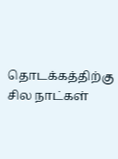தொடக்கத்திற்கு சில நாட்கள்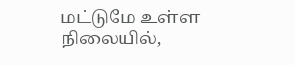மட்டுமே உள்ள நிலையில்,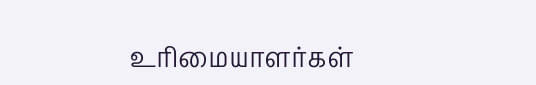உரிமையாளர்கள்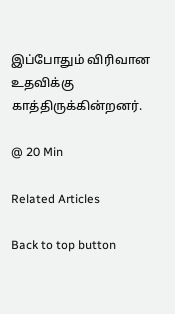இப்போதும் விரிவான உதவிக்கு காத்திருக்கின்றனர்.

@ 20 Min

Related Articles

Back to top button